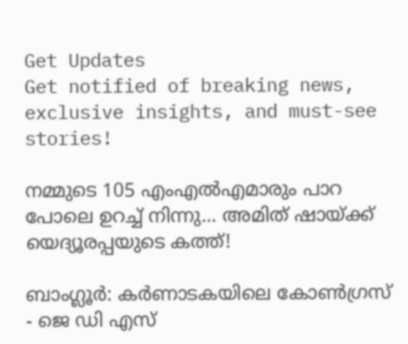Get Updates
Get notified of breaking news, exclusive insights, and must-see stories!

നമ്മുടെ 105 എംഎൽഎമാരും പാറ പോലെ ഉറച്ച് നിന്നു... അമിത് ഷായ്ക്ക് യെദ്യൂരപ്പയുടെ കത്ത്!

ബാംഗ്ലൂർ: കർണാടകയിലെ കോൺഗ്രസ് - ജെ ഡി എസ്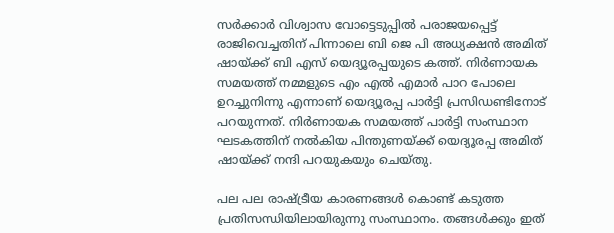സർക്കാർ വിശ്വാസ വോട്ടെടുപ്പിൽ പരാജയപ്പെട്ട് രാജിവെച്ചതിന് പിന്നാലെ ബി ജെ പി അധ്യക്ഷൻ അമിത് ഷായ്ക്ക് ബി എസ് യെദ്യൂരപ്പയുടെ കത്ത്. നിര്‍ണായക സമയത്ത് നമ്മളുടെ എം എൽ എമാര്‍ പാറ പോലെ ഉറച്ചുനിന്നു എന്നാണ് യെദ്യൂരപ്പ പാർട്ടി പ്രസിഡണ്ടിനോട് പറയുന്നത്. നിര്‍ണായക സമയത്ത് പാർട്ടി സംസ്ഥാന ഘടകത്തിന് നൽകിയ പിന്തുണയ്ക്ക് യെദ്യൂരപ്പ അമിത് ഷായ്ക്ക് നന്ദി പറയുകയും ചെയ്തു.

പല പല രാഷ്ട്രീയ കാരണങ്ങൾ കൊണ്ട് കടുത്ത പ്രതിസന്ധിയിലായിരുന്നു സംസ്ഥാനം. തങ്ങൾക്കും ഇത്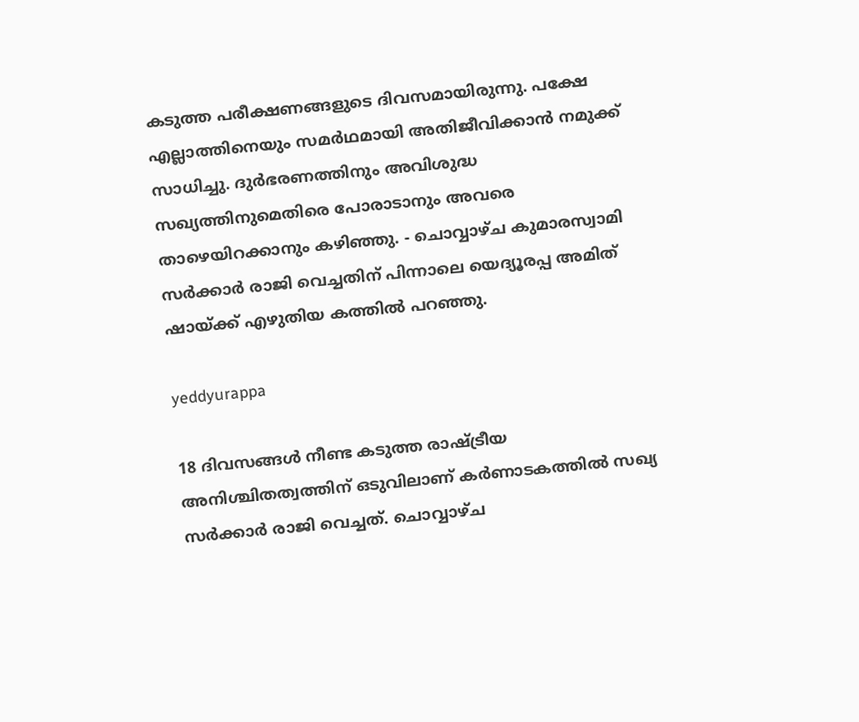കടുത്ത പരീക്ഷണങ്ങളുടെ ദിവസമായിരുന്നു. പക്ഷേ എല്ലാത്തിനെയും സമർഥമായി അതിജീവിക്കാൻ നമുക്ക് സാധിച്ചു. ദുർഭരണത്തിനും അവിശുദ്ധ സഖ്യത്തിനുമെതിരെ പോരാടാനും അവരെ താഴെയിറക്കാനും കഴിഞ്ഞു. - ചൊവ്വാഴ്ച കുമാരസ്വാമി സർക്കാർ രാജി വെച്ചതിന് പിന്നാലെ യെദ്യൂരപ്പ അമിത് ഷായ്ക്ക് എഴുതിയ കത്തിൽ പറഞ്ഞു.

yeddyurappa

18 ദിവസങ്ങൾ നീണ്ട കടുത്ത രാഷ്ട്രീയ അനിശ്ചിതത്വത്തിന് ഒടുവിലാണ് കർണാടകത്തിൽ സഖ്യ സർക്കാർ രാജി വെച്ചത്. ചൊവ്വാഴ്ച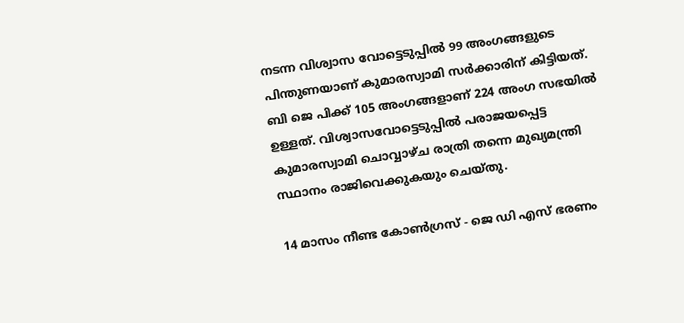നടന്ന വിശ്വാസ വോട്ടെടുപ്പിൽ 99 അംഗങ്ങളുടെ പിന്തുണയാണ് കുമാരസ്വാമി സർക്കാരിന് കിട്ടിയത്. ബി ജെ പിക്ക് 105 അംഗങ്ങളാണ് 224 അംഗ സഭയിൽ ഉള്ളത്. വിശ്വാസവോട്ടെടുപ്പിൽ പരാജയപ്പെട്ട കുമാരസ്വാമി ചൊവ്വാഴ്ച രാത്രി തന്നെ മുഖ്യമന്ത്രി സ്ഥാനം രാജിവെക്കുകയും ചെയ്തു.

14 മാസം നീണ്ട കോൺഗ്രസ് - ജെ ഡി എസ് ഭരണം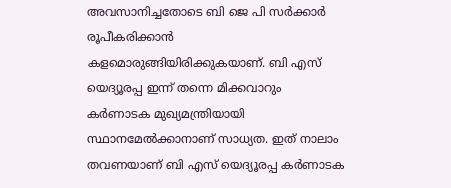അവസാനിച്ചതോടെ ബി ജെ പി സർക്കാർ രൂപീകരിക്കാൻ കളമൊരുങ്ങിയിരിക്കുകയാണ്. ബി എസ് യെദ്യൂരപ്പ ഇന്ന് തന്നെ മിക്കവാറും കര്‍ണാടക മുഖ്യമന്ത്രിയായി സ്ഥാനമേൽക്കാനാണ് സാധ്യത. ഇത് നാലാം തവണയാണ് ബി എസ് യെദ്യൂരപ്പ കർണാടക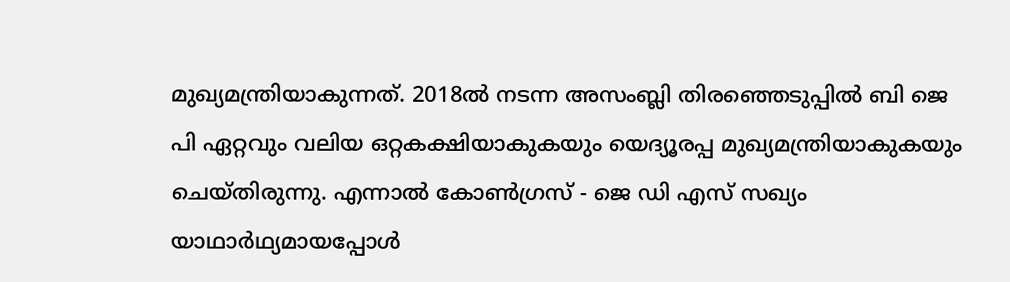മുഖ്യമന്ത്രിയാകുന്നത്. 2018ൽ നടന്ന അസംബ്ലി തിരഞ്ഞെടുപ്പിൽ ബി ജെ പി ഏറ്റവും വലിയ ഒറ്റകക്ഷിയാകുകയും യെദ്യൂരപ്പ മുഖ്യമന്ത്രിയാകുകയും ചെയ്തിരുന്നു. എന്നാൽ കോൺഗ്രസ് - ജെ ഡി എസ് സഖ്യം യാഥാർഥ്യമായപ്പോൾ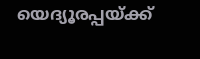യെദ്യൂരപ്പയ്ക്ക്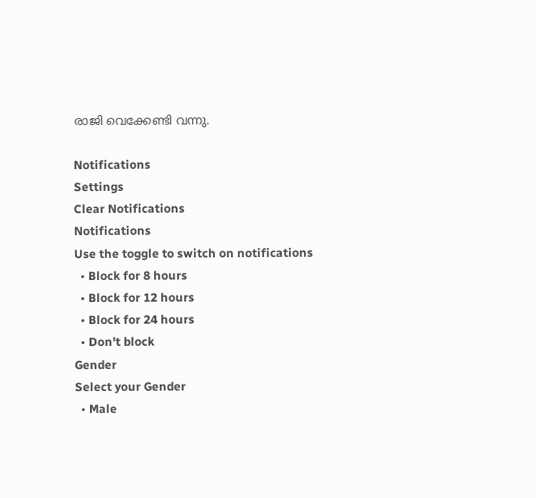രാജി വെക്കേണ്ടി വന്നു.

Notifications
Settings
Clear Notifications
Notifications
Use the toggle to switch on notifications
  • Block for 8 hours
  • Block for 12 hours
  • Block for 24 hours
  • Don't block
Gender
Select your Gender
  • Male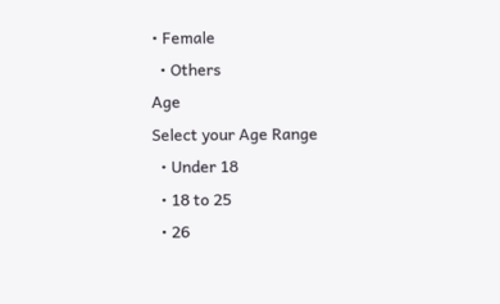• Female
  • Others
Age
Select your Age Range
  • Under 18
  • 18 to 25
  • 26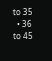to 35
  • 36 to 45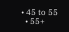• 45 to 55
  • 55+